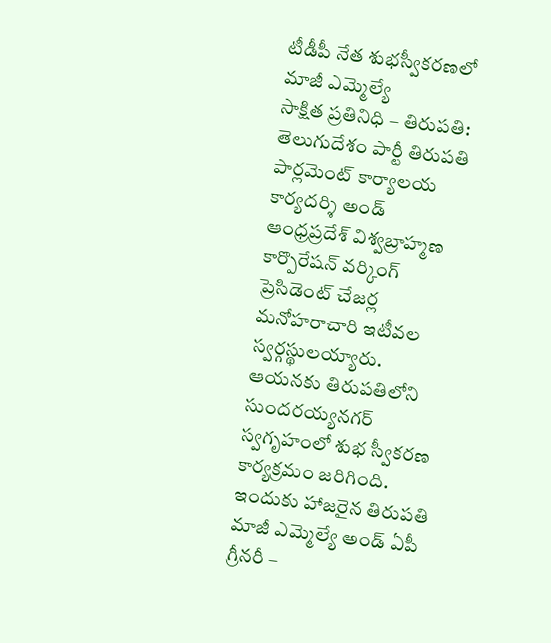టీడీపీ నేత శుభస్వీకరణలో మాజీ ఎమ్మెల్యే
సాక్షిత ప్రతినిధి – తిరుపతి: తెలుగుదేశం పార్టీ తిరుపతి పార్లమెంట్ కార్యాలయ కార్యదర్శి అండ్ ఆంధ్రప్రదేశ్ విశ్వబ్రాహ్మణ కార్పొరేషన్ వర్కింగ్ ప్రెసిడెంట్ చేజర్ల మనోహరాచారి ఇటీవల స్వర్గస్థులయ్యారు. ఆయనకు తిరుపతిలోని సుందరయ్యనగర్ స్వగృహంలో శుభ స్వీకరణ కార్యక్రమం జరిగింది. ఇందుకు హాజరైన తిరుపతి మాజీ ఎమ్మెల్యే అండ్ ఏపీ గ్రీనరీ –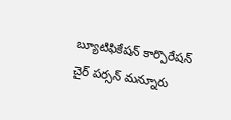బ్యూటిఫికేషన్ కార్పొరేషన్ చైర్ పర్సన్ మన్నూరు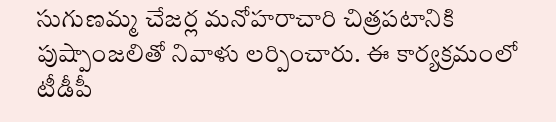సుగుణమ్మ చేజర్ల మనోహరాచారి చిత్రపటానికి పుష్పాంజలితో నివాళు లర్పించారు. ఈ కార్యక్రమంలో టీడీపీ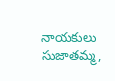నాయకులు సుజాతమ్మ,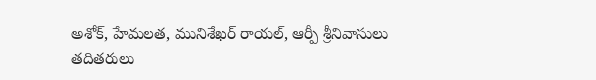అశోక్, హేమలత, మునిశేఖర్ రాయల్, ఆర్పీ శ్రీనివాసులు తదితరులు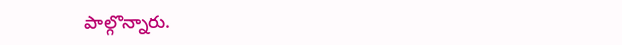పాల్గొన్నారు.